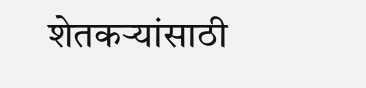शेतकऱ्यांसाठी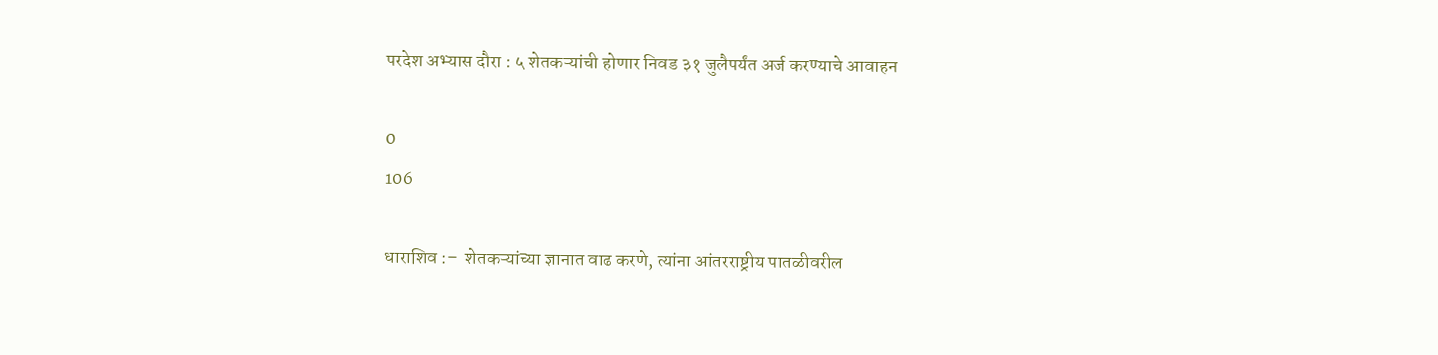परदेश अभ्यास दौरा : ५ शेतकऱ्यांची होणार निवड ३१ जुलैपर्यंत अर्ज करण्याचे आवाहन

0
106

धाराशिव :–  शेतकऱ्यांच्या ज्ञानात वाढ करणे, त्यांना आंतरराष्ट्रीय पातळीवरील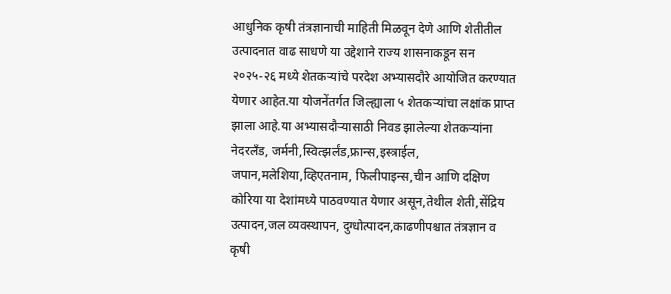आधुनिक कृषी तंत्रज्ञानाची माहिती मिळवून देणे आणि शेतीतील उत्पादनात वाढ साधणे या उद्देशाने राज्य शासनाकडून सन २०२५-२६ मध्ये शेतकऱ्यांचे परदेश अभ्यासदौरे आयोजित करण्यात येणार आहेत.या योजनेंतर्गत जिल्ह्याला ५ शेतकऱ्यांचा लक्षांक प्राप्त झाला आहे.या अभ्यासदौऱ्यासाठी निवड झालेल्या शेतकऱ्यांना नेदरलँड, जर्मनी,स्वित्झर्लंड,फ्रान्स,इस्त्राईल, जपान,मलेशिया,व्हिएतनाम, फिलीपाइन्स,चीन आणि दक्षिण कोरिया या देशांमध्ये पाठवण्यात येणार असून,तेथील शेती,सेंद्रिय उत्पादन,जल व्यवस्थापन, दुग्धोत्पादन,काढणीपश्चात तंत्रज्ञान व कृषी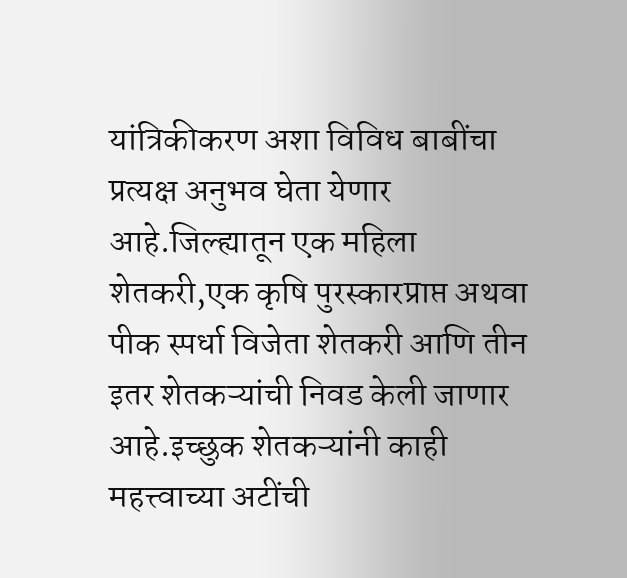यांत्रिकीकरण अशा विविध बाबींचा प्रत्यक्ष अनुभव घेता येणार आहे.जिल्ह्यातून एक महिला शेतकरी,एक कृषि पुरस्कारप्राप्त अथवा पीक स्पर्धा विजेता शेतकरी आणि तीन इतर शेतकऱ्यांची निवड केली जाणार आहे.इच्छुक शेतकऱ्यांनी काही महत्त्वाच्या अटींची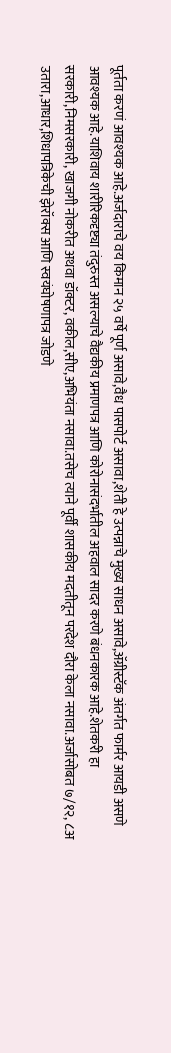पूर्तता करणं आवश्यक आहे.अर्जदाराचे वय किमान २५ वर्षे पूर्ण असावे,वैध पासपोर्ट असावा,शेती हे उत्पन्नाचे मुख्य साधन असावे,ॲग्रीस्टॅक अंतर्गत फार्मर आयडी असणे आवश्यक आहे.याशिवाय शारीरिकदृष्ट्या तंदुरुस्त असल्याचे वैद्यकीय प्रमाणपत्र आणि कोरोनासंदर्भातील अहवाल सादर करणे बंधनकारक आहे.शेतकरी हा सरकारी,निमसरकारी, खाजगी नोकरीत अथवा डॉक्टर, वकील,सीए,अभियंता नसावा.तसेच त्याने पूर्वी शासकीय मदतीतून परदेश दौरा केला नसावा.अर्जासोबत ७/१२, ८अ उतारा,आधार,शिधापत्रिकेची झेरॉक्स आणि स्वयंघोषणापत्र जोडणे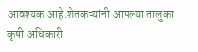आवश्यक आहे.शेतकऱ्यांनी आपल्या तालुका कृषी अधिकारी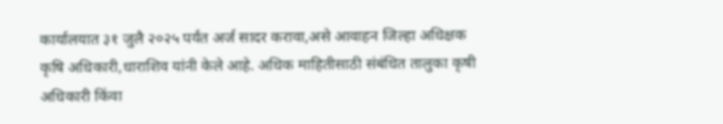कार्यालयात ३१ जुलै २०२५ पर्यंत अर्ज सादर करावा,असे आवाहन जिल्हा अधिक्षक कृषि अधिकारी,धाराशिव यांनी केले आहे. अधिक माहितीसाठी संबंधित तालुका कृषी अधिकारी किंवा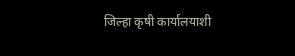जिल्हा कृषी कार्यालयाशी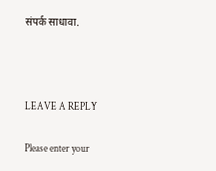संपर्क साधावा.



LEAVE A REPLY

Please enter your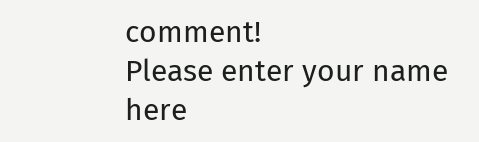comment!
Please enter your name here